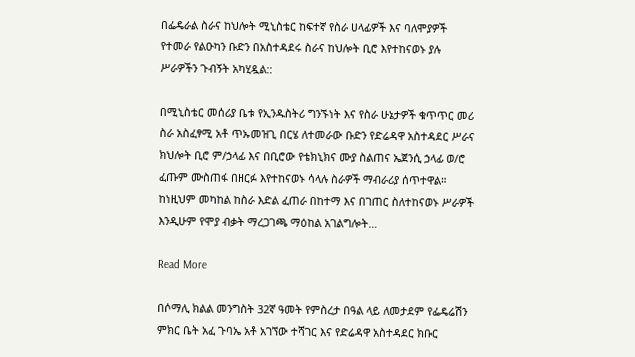በፌዴራል ስራና ከህሎት ሚኒስቴር ከፍተኛ የስራ ሀላፊዎች እና ባለሞያዎች የተመራ የልዑካን ቡድን በአስተዳደሩ ስራና ከህሎት ቢሮ እየተከናወኑ ያሉ ሥራዎችን ጉብኝት አካሂዷል::

በሚኒስቴር መሰሪያ ቤቱ የኢንዱስትሪ ግንኙነት እና የስራ ሁኔታዎች ቁጥጥር መሪ ስራ አስፈፃሚ አቶ ጥኡመዝጊ በርሄ ለተመራው ቡድን የድሬዳዋ አስተዳደር ሥራና ክህሎት ቢሮ ም/ኃላፊ እና በቢሮው የቴክኒክና ሙያ ስልጠና ኤጀንሲ ኃላፊ ወ/ሮ ፈጡም ሙስጠፋ በዘርፉ እየተከናወኑ ሳላሉ ስራዎች ማብራሪያ ሰጥተዋል። ከነዚህም መካከል ከስራ እድል ፈጠራ በከተማ እና በገጠር ስለተከናወኑ ሥራዎች እንዲሁም የሞያ ብቃት ማረጋገጫ ማዕከል አገልግሎት…

Read More

በሶማሊ ክልል መንግስት 32ኛ ዓመት የምስረታ በዓል ላይ ለመታደም የፌዴሬሽን ምክር ቤት አፈ ጉባኤ አቶ አገኘው ተሻገር እና የድሬዳዋ አስተዳደር ክቡር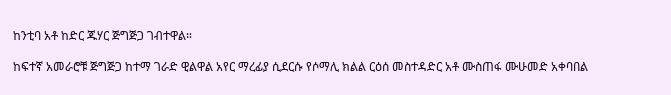ከንቲባ አቶ ከድር ጁሃር ጅግጅጋ ገብተዋል።

ከፍተኛ አመራሮቹ ጅግጅጋ ከተማ ገራድ ዊልዋል አየር ማረፊያ ሲደርሱ የሶማሊ ክልል ርዕሰ መስተዳድር አቶ ሙስጠፋ ሙሁመድ አቀባበል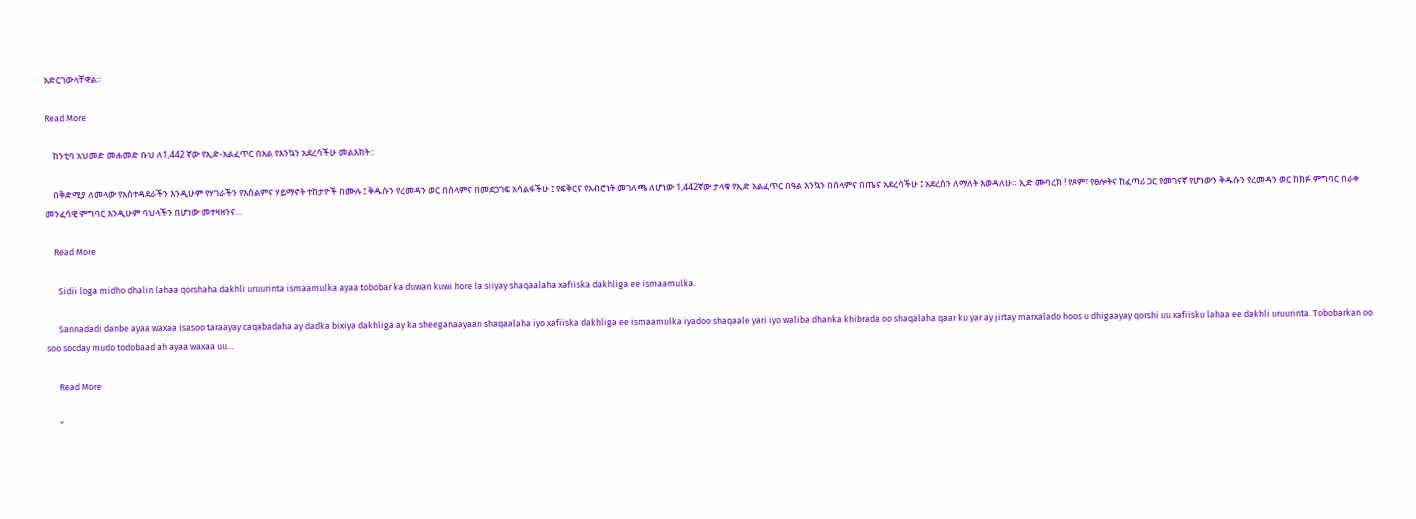አድርገውላቸዋል።

Read More

    ከንቲባ አህመድ መሐመድ ቡህ ለ1,442 ኛው የኢድ-አልፈጥር በአል የእንኳን አደረሳችሁ መልእክት::

    በቅድሚያ ለመላው የአስተዳደራችን እንዲሁም የሃገራችን የእስልምና ሃይማኖት ተከታዮች በሙሉ ፤ ቅዱሱን የረመዳን ወር በሰላምና በመደጋገፍ አሳልፋችሁ ፤ የፍቅርና የአብሮነት መገለጫ ለሆነው 1,442ኛው ታላቁ የኢድ አልፈጥር በዓል እንኳን በሰላምና በጤና አደረሳችሁ ፤ አደረሰን ለማለት እወዳለሁ። ኢድ ሙባረክ ! የጾም፣ የፀሎትና ከፈጣሪ ጋር የመገናኛ የሆነውን ቅዱሱን የረመዳን ወር ከክፉ ምግባር በራቀ መንፈሳዊ ምግባር እንዲሁም ባህላችን በሆነው መተዛዘንና…

    Read More

      Sidii loga midho dhalin lahaa qorshaha dakhli uruurinta ismaamulka ayaa tobobar ka duwan kuwi hore la siiyay shaqaalaha xafiiska dakhliga ee ismaamulka.

      Sannadadi danbe ayaa waxaa isasoo taraayay caqabadaha ay dadka bixiya dakhliga ay ka sheeganaayaan shaqaalaha iyo xafiiska dakhliga ee ismaamulka iyadoo shaqaale yari iyo waliba dhanka khibrada oo shaqalaha qaar ku yar ay jirtay marxalado hoos u dhigaayay qorshi uu xafiisku lahaa ee dakhli uruurinta. Tobobarkan oo soo socday mudo todobaad ah ayaa waxaa uu…

      Read More

      “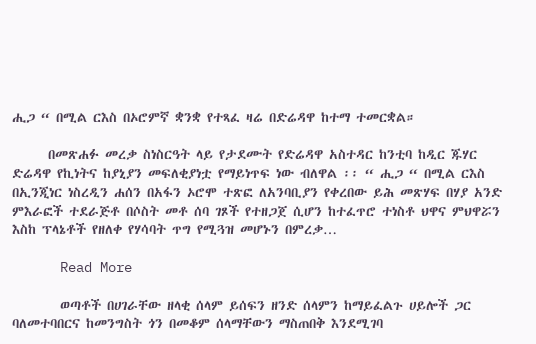ሒጋ “ በሚል ርእስ በኦሮምኛ ቋንቋ የተጻፈ ዛሬ በድሬዳዋ ከተማ ተመርቋል።

      በመጽሐፉ መረቃ ስነስርዓት ላይ የታደሙት የድሬዳዋ አስተዳር ከንቲባ ከዲር ጁሃር ድሬዳዋ የኪነትና ከያኒያን መፍለቂያነቷ የማይነጥፍ ነው ብለዋል ፡፡ “ ሒጋ “ በሚል ርእስ በኢንጂነር ነስረዲን ሐሰን በአፋን ኦሮሞ ተጽፎ ለአንባቢያን የቀረበው ይሕ መጽሃፍ በሃያ አንድ ምእራፎች ተደራጅቶ በሶስት መቶ ሰባ ገጾች የተዘጋጀ ሲሆን ከተፈጥሮ ተነስቶ ህዋና ምህዋሯን እስከ ፕላኔቶች የዘለቀ የሃሳባት ጥግ የሚጓዝ መሆኑን በምረቃ…

      Read More

        ወጣቶች በሀገራቸው ዘላቂ ሰላም ይሰፍን ዘንድ ሰላምን ከማይፈልጉ ሀይሎች ጋር ባለመተባበርና ከመንግስት ጎን በመቆም ሰላማቸውን ማስጠበቅ እንደሚገባ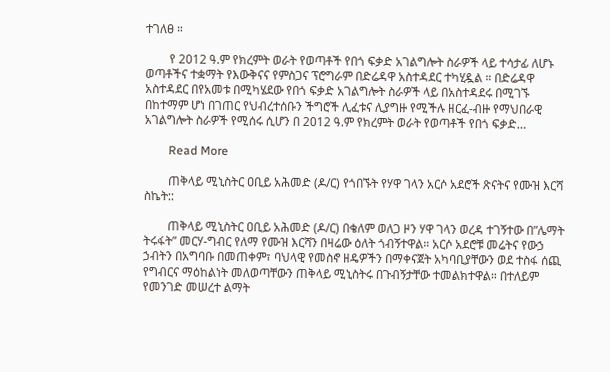ተገለፀ ።

        የ 2012 ዓ.ም የክረምት ወራት የወጣቶች የበጎ ፍቃድ አገልግሎት ስራዎች ላይ ተሳታፊ ለሆኑ ወጣቶችና ተቋማት የእውቅናና የምስጋና ፕሮግራም በድሬዳዋ አስተዳደር ተካሂዷል ። በድሬዳዋ አስተዳደር በየአመቱ በሚካሄደው የበጎ ፍቃድ አገልግሎት ስራዎች ላይ በአስተዳደሩ በሚገኙ በከተማም ሆነ በገጠር የህብረተሰቡን ችግሮች ሊፈቱና ሊያግዙ የሚችሉ ዘርፈ-ብዙ የማህበራዊ አገልግሎት ስራዎች የሚሰሩ ሲሆን በ 2012 ዓ.ም የክረምት ወራት የወጣቶች የበጎ ፍቃድ…

        Read More

        ጠቅላይ ሚኒስትር ዐቢይ አሕመድ (ዶ/ር) የጎበኙት የሃዋ ገላን አርሶ አደሮች ጽናትና የሙዝ እርሻ ስኬት::

        ጠቅላይ ሚኒስትር ዐቢይ አሕመድ (ዶ/ር) በቄለም ወለጋ ዞን ሃዋ ገላን ወረዳ ተገኝተው በ”ሌማት ትሩፋት” መርሃ-ግብር የለማ የሙዝ እርሻን በዛሬው ዕለት ጎብኝተዋል። አርሶ አደሮቹ መሬትና የውኃ ኃብትን በአግባቡ በመጠቀም፣ ባህላዊ የመስኖ ዘዴዎችን በማቀናጀት አካባቢያቸውን ወደ ተስፋ ሰጪ የግብርና ማዕከልነት መለወጣቸውን ጠቅላይ ሚኒስትሩ በጉብኝታቸው ተመልክተዋል። በተለይም የመንገድ መሠረተ ልማት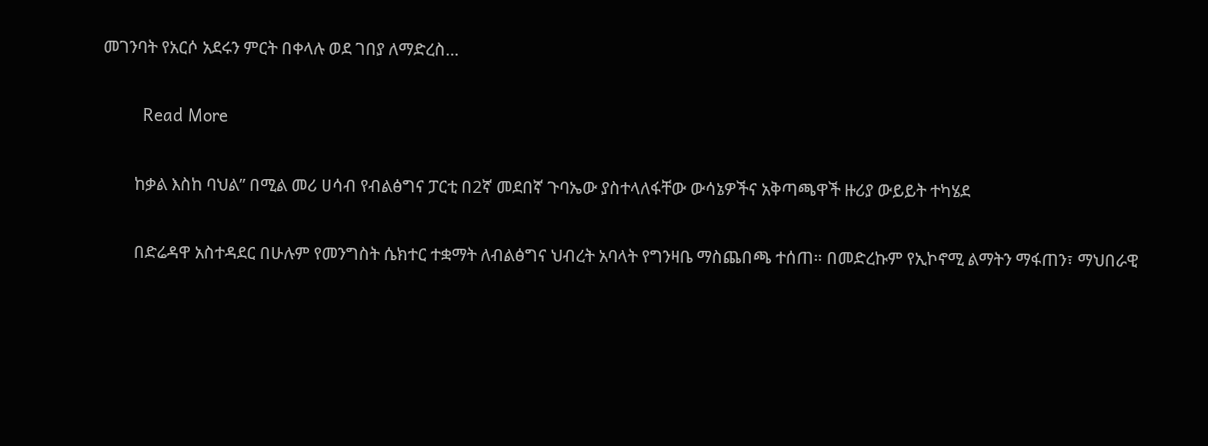መገንባት የአርሶ አደሩን ምርት በቀላሉ ወደ ገበያ ለማድረስ…

        Read More

        ከቃል እስከ ባህል” በሚል መሪ ሀሳብ የብልፅግና ፓርቲ በ2ኛ መደበኛ ጉባኤው ያስተላለፋቸው ውሳኔዎችና አቅጣጫዋች ዙሪያ ውይይት ተካሄደ

        በድሬዳዋ አስተዳደር በሁሉም የመንግስት ሴክተር ተቋማት ለብልፅግና ህብረት አባላት የግንዛቤ ማስጨበጫ ተሰጠ። በመድረኩም የኢኮኖሚ ልማትን ማፋጠን፣ ማህበራዊ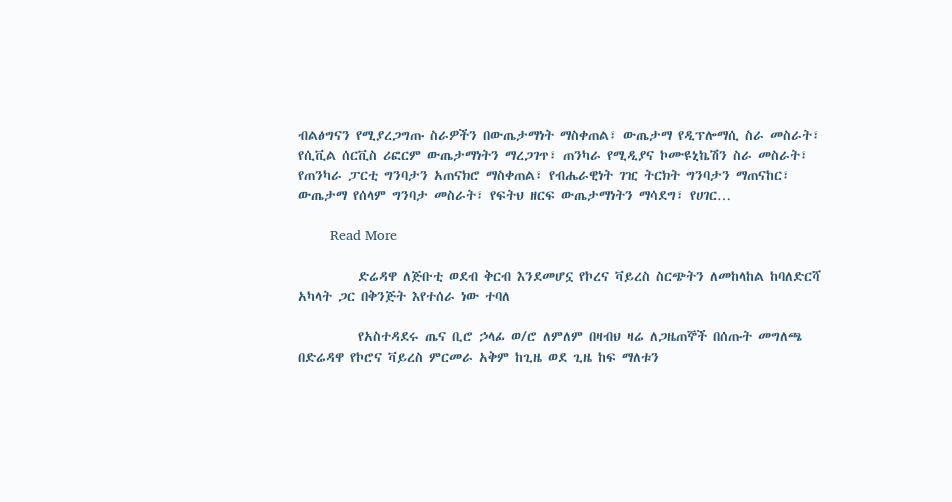ብልፅግናን የሚያረጋግጡ ስራዎችን በውጤታማነት ማስቀጠል፣ ውጤታማ የዲፕሎማሲ ስራ መስራት፣ የሲቪል ሰርቪስ ሪፎርም ውጤታማነትን ማረጋገጥ፣ ጠንካራ የሚዲያና ኮሙዩኒኬሽን ስራ መስራት፣ የጠንካራ ፓርቲ ግንባታን አጠናክሮ ማስቀጠል፣ የብሔራዊነት ገዢ ትርክት ግንባታን ማጠናከር፣ ውጤታማ የሰላም ግንባታ መስራት፣ የፍትህ ዘርፍ ውጤታማነትን ማሳደግ፣ የሀገር…

        Read More

          ድሬዳዋ ለጅቡቲ ወደብ ቅርብ እንደመሆኗ የኮረና ቫይረስ ስርጭትን ለመከላከል ከባለድርሻ አካላት ጋር በቅንጅት እየተሰራ ነው ተባለ

          የአስተዳደሩ ጤና ቢሮ ኃላፊ ወ/ሮ ለምለም በዛብህ ዛሬ ለጋዜጠኞች በሰጡት መግለጫ በድሬዳዋ የኮሮና ቫይረስ ምርመራ አቅም ከጊዜ ወደ ጊዜ ከፍ ማለቱን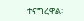ተናግረዋል፡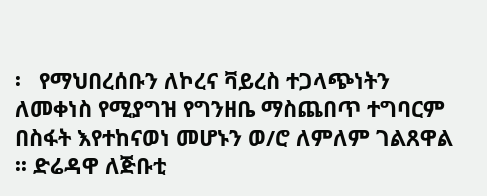፡   የማህበረሰቡን ለኮረና ቫይረስ ተጋላጭነትን ለመቀነስ የሚያግዝ የግንዘቤ ማስጨበጥ ተግባርም በስፋት እየተከናወነ መሆኑን ወ/ሮ ለምለም ገልጸዋል ፡፡ ድሬዳዋ ለጅቡቲ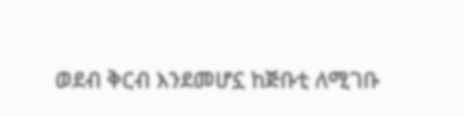ወደብ ቅርብ እንደመሆኗ ከጅቡቲ ለሚገቡ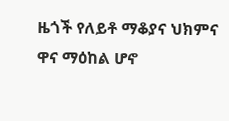ዜጎች የለይቶ ማቆያና ህክምና ዋና ማዕከል ሆኖ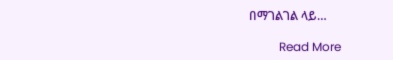በማገልገል ላይ…

          Read More